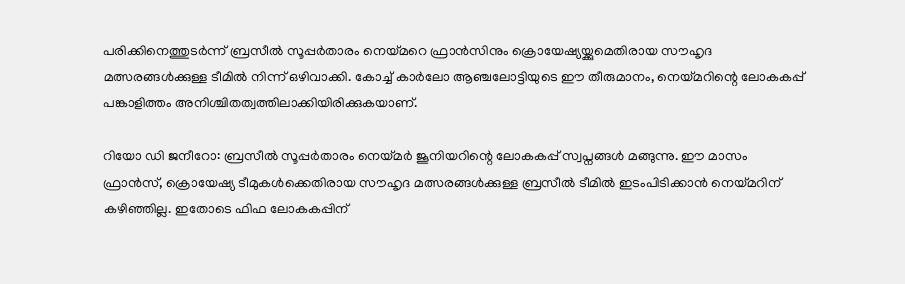പരിക്കിനെത്തുടർന്ന് ബ്രസീൽ സൂപ്പർതാരം നെയ്മറെ ഫ്രാൻസിനും ക്രൊയേഷ്യയ്ക്കുമെതിരായ സൗഹൃദ മത്സരങ്ങൾക്കുള്ള ടീമിൽ നിന്ന് ഒഴിവാക്കി. കോച്ച് കാർലോ ആഞ്ചലോട്ടിയുടെ ഈ തീരുമാനം, നെയ്മറിന്റെ ലോകകപ്പ് പങ്കാളിത്തം അനിശ്ചിതത്വത്തിലാക്കിയിരിക്കുകയാണ്.

റിയോ ഡി ജനീറോ: ബ്രസീല്‍ സൂപ്പര്‍താരം നെയ്മര്‍ ജൂനിയറിന്റെ ലോകകപ്പ് സ്വപ്നങ്ങള്‍ മങ്ങുന്നു. ഈ മാസം ഫ്രാന്‍സ്, ക്രൊയേഷ്യ ടീമുകള്‍ക്കെതിരായ സൗഹൃദ മത്സരങ്ങള്‍ക്കുള്ള ബ്രസീല്‍ ടീമില്‍ ഇടംപിടിക്കാന്‍ നെയ്മറിന് കഴിഞ്ഞില്ല. ഇതോടെ ഫിഫ ലോകകപ്പിന്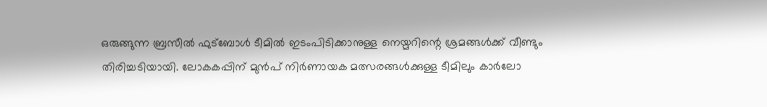ഒരുങ്ങുന്ന ബ്രസീല്‍ ഫുട്‌ബോള്‍ ടീമില്‍ ഇടംപിടിക്കാനുള്ള നെയ്മറിന്റെ ശ്രമങ്ങള്‍ക്ക് വീണ്ടും തിരിച്ചടിയായി. ലോകകപ്പിന് മുന്‍പ് നിര്‍ണായക മത്സരങ്ങള്‍ക്കുള്ള ടീമിലും കാര്‍ലോ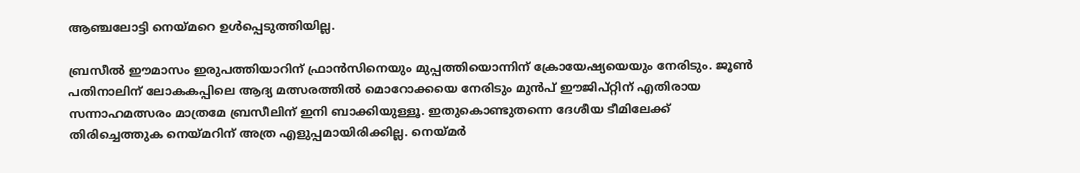ആഞ്ചലോട്ടി നെയ്മറെ ഉള്‍പ്പെടുത്തിയില്ല.

ബ്രസീല്‍ ഈമാസം ഇരുപത്തിയാറിന് ഫ്രാന്‍സിനെയും മുപ്പത്തിയൊന്നിന് ക്രോയേഷ്യയെയും നേരിടും. ജൂണ്‍ പതിനാലിന് ലോകകപ്പിലെ ആദ്യ മത്സരത്തില്‍ മൊറോക്കയെ നേരിടും മുന്‍പ് ഈജിപ്റ്റിന് എതിരായ സന്നാഹമത്സരം മാത്രമേ ബ്രസീലിന് ഇനി ബാക്കിയുള്ളൂ. ഇതുകൊണ്ടുതന്നെ ദേശീയ ടീമിലേക്ക് തിരിച്ചെത്തുക നെയ്മറിന് അത്ര എളുപ്പമായിരിക്കില്ല. നെയ്മര്‍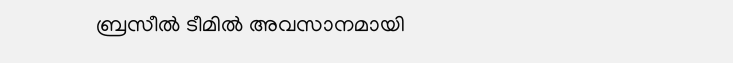ബ്രസീല്‍ ടീമില്‍ അവസാനമായി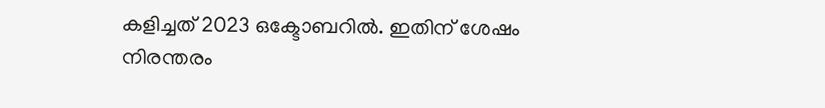കളിച്ചത് 2023 ഒക്ടോബറില്‍. ഇതിന് ശേഷം നിരന്തരം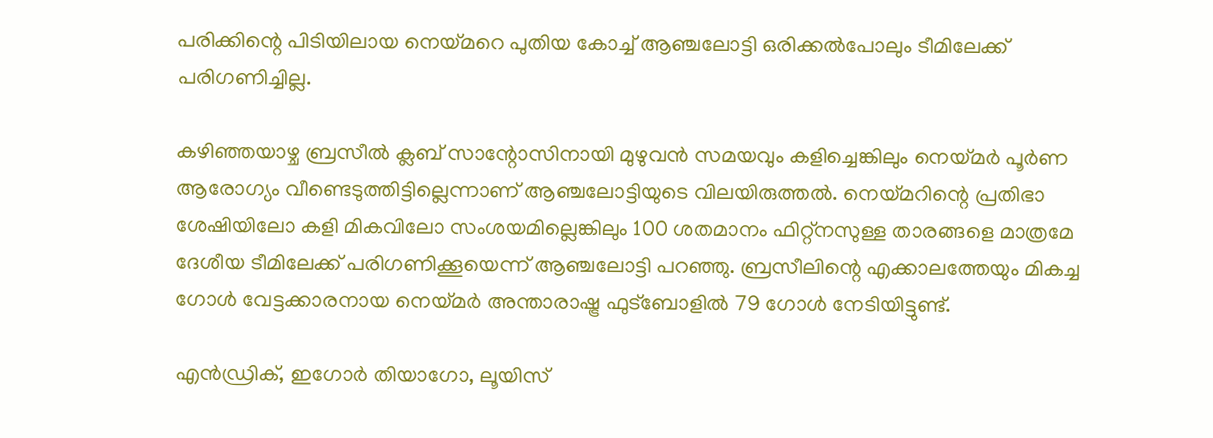പരിക്കിന്റെ പിടിയിലായ നെയ്മറെ പുതിയ കോച്ച് ആഞ്ചലോട്ടി ഒരിക്കല്‍പോലും ടീമിലേക്ക് പരിഗണിച്ചില്ല.

കഴിഞ്ഞയാഴ്ച ബ്രസീല്‍ ക്ലബ് സാന്റോസിനായി മുഴുവന്‍ സമയവും കളിച്ചെങ്കിലും നെയ്മര്‍ പൂര്‍ണ ആരോഗ്യം വീണ്ടെടുത്തിട്ടില്ലെന്നാണ് ആഞ്ചലോട്ടിയുടെ വിലയിരുത്തല്‍. നെയ്മറിന്റെ പ്രതിഭാ ശേഷിയിലോ കളി മികവിലോ സംശയമില്ലെങ്കിലും 100 ശതമാനം ഫിറ്റ്‌നസുള്ള താരങ്ങളെ മാത്രമേ ദേശീയ ടീമിലേക്ക് പരിഗണിക്കൂയെന്ന് ആഞ്ചലോട്ടി പറഞ്ഞു. ബ്രസീലിന്റെ എക്കാലത്തേയും മികച്ച ഗോള്‍ വേട്ടക്കാരനായ നെയ്മര്‍ അന്താരാഷ്ട്ര ഫുട്‌ബോളില്‍ 79 ഗോള്‍ നേടിയിട്ടുണ്ട്.

എന്‍ഡ്രിക്, ഇഗോര്‍ തിയാഗോ, ലൂയിസ്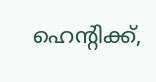ഹെന്റിക്ക്,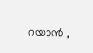റയാന്‍ ,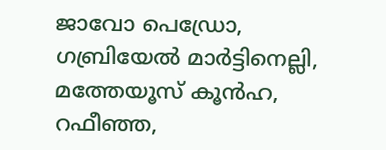ജാവോ പെഡ്രോ, ഗബ്രിയേല്‍ മാര്‍ട്ടിനെല്ലി, മത്തേയൂസ് കൂന്‍ഹ, റഫീഞ്ഞ,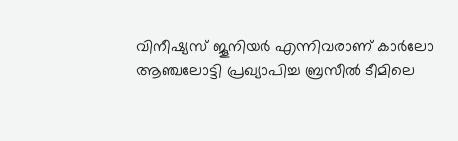വിനീഷ്യസ് ജൂനിയര്‍ എന്നിവരാണ് കാര്‍ലോ ആഞ്ചലോട്ടി പ്രഖ്യാപിച്ച ബ്രസീല്‍ ടീമിലെ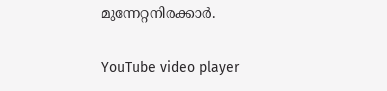മുന്നേറ്റനിരക്കാര്‍.

YouTube video player